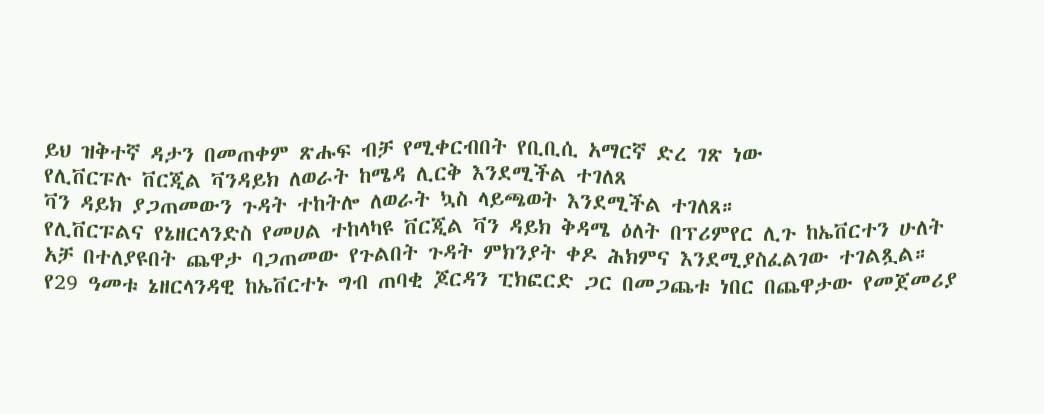ይህ ዝቅተኛ ዳታን በመጠቀም ጽሑፍ ብቻ የሚቀርብበት የቢቢሲ አማርኛ ድረ ገጽ ነው
የሊቨርፑሉ ቨርጂል ቫንዳይክ ለወራት ከሜዳ ሊርቅ እንደሚችል ተገለጸ
ቫን ዳይክ ያጋጠመውን ጉዳት ተከትሎ ለወራት ኳስ ላይጫወት እንደሚችል ተገለጸ።
የሊቨርፑልና የኔዘርላንድስ የመሀል ተከላካዩ ቨርጂል ቫን ዳይክ ቅዳሜ ዕለት በፕሪምየር ሊጉ ከኤቨርተን ሁለት አቻ በተለያዩበት ጨዋታ ባጋጠመው የጉልበት ጉዳት ምክንያት ቀዶ ሕክምና እንደሚያስፈልገው ተገልጿል።
የ29 ዓመቱ ኔዘርላንዳዊ ከኤቨርተኑ ግብ ጠባቂ ጆርዳን ፒክፎርድ ጋር በመጋጨቱ ነበር በጨዋታው የመጀመሪያ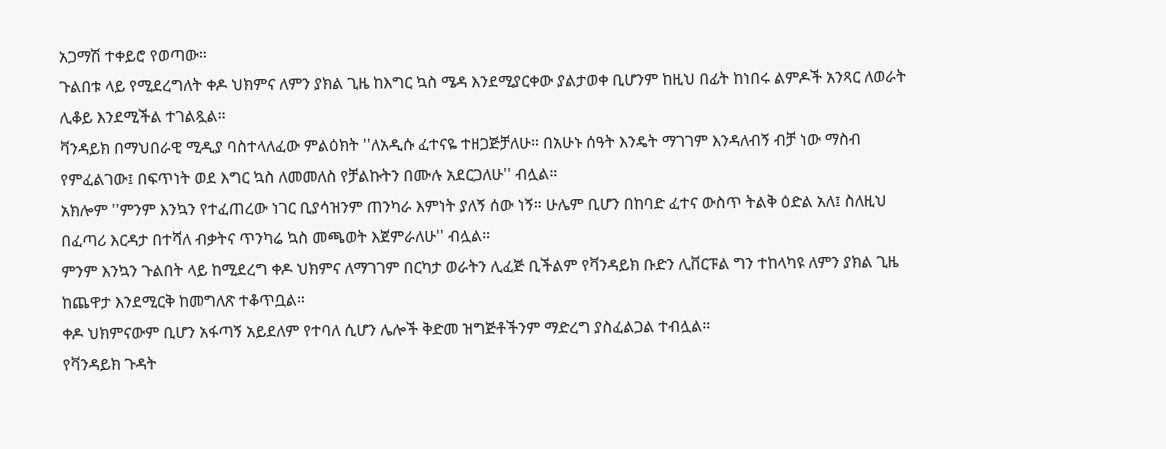አጋማሽ ተቀይሮ የወጣው።
ጉልበቱ ላይ የሚደረግለት ቀዶ ህክምና ለምን ያክል ጊዜ ከእግር ኳስ ሜዳ እንደሚያርቀው ያልታወቀ ቢሆንም ከዚህ በፊት ከነበሩ ልምዶች አንጻር ለወራት ሊቆይ እንደሚችል ተገልጿል።
ቫንዳይክ በማህበራዊ ሚዲያ ባስተላለፈው ምልዕክት ''ለአዲሱ ፈተናዬ ተዘጋጅቻለሁ። በአሁኑ ሰዓት እንዴት ማገገም እንዳለብኝ ብቻ ነው ማስብ የምፈልገው፤ በፍጥነት ወደ እግር ኳስ ለመመለስ የቻልኩትን በሙሉ አደርጋለሁ'' ብሏል።
አክሎም ''ምንም እንኳን የተፈጠረው ነገር ቢያሳዝንም ጠንካራ እምነት ያለኝ ሰው ነኝ። ሁሌም ቢሆን በከባድ ፈተና ውስጥ ትልቅ ዕድል አለ፤ ስለዚህ በፈጣሪ እርዳታ በተሻለ ብቃትና ጥንካሬ ኳስ መጫወት እጀምራለሁ'' ብሏል።
ምንም እንኳን ጉልበት ላይ ከሚደረግ ቀዶ ህክምና ለማገገም በርካታ ወራትን ሊፈጅ ቢችልም የቫንዳይክ ቡድን ሊቨርፑል ግን ተከላካዩ ለምን ያክል ጊዜ ከጨዋታ እንደሚርቅ ከመግለጽ ተቆጥቧል።
ቀዶ ህክምናውም ቢሆን አፋጣኝ አይደለም የተባለ ሲሆን ሌሎች ቅድመ ዝግጅቶችንም ማድረግ ያስፈልጋል ተብሏል።
የቫንዳይክ ጉዳት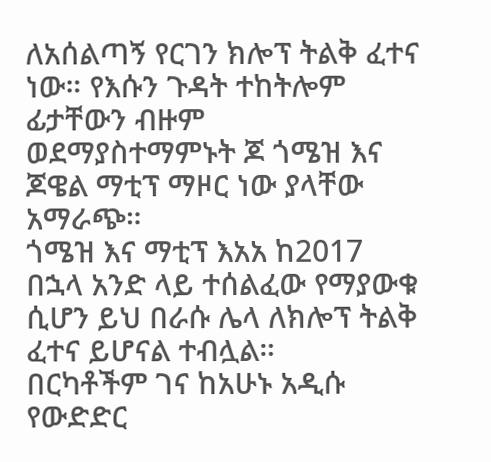ለአሰልጣኝ የርገን ክሎፕ ትልቅ ፈተና ነው። የእሱን ጉዳት ተከትሎም ፊታቸውን ብዙም ወደማያስተማምኑት ጆ ጎሜዝ እና ጆዌል ማቲፕ ማዞር ነው ያላቸው አማራጭ።
ጎሜዝ እና ማቲፕ እአአ ከ2017 በኋላ አንድ ላይ ተሰልፈው የማያውቁ ሲሆን ይህ በራሱ ሌላ ለክሎፕ ትልቅ ፈተና ይሆናል ተብሏል።
በርካቶችም ገና ከአሁኑ አዲሱ የውድድር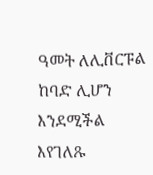ዓመት ለሊቨርፑል ከባድ ሊሆን እንደሚችል እየገለጹ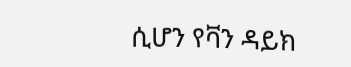ሲሆን የቫን ዳይክ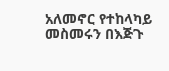አለመኖር የተከላካይ መስመሩን በእጅጉ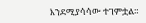እንደሚያሳሳው ተገምቷል።